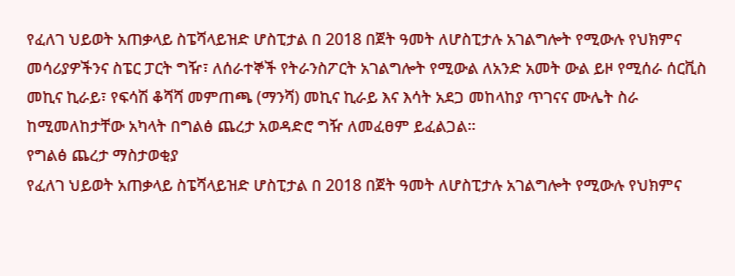የፈለገ ህይወት አጠቃላይ ስፔሻላይዝድ ሆስፒታል በ 2018 በጀት ዓመት ለሆስፒታሉ አገልግሎት የሚውሉ የህክምና መሳሪያዎችንና ስፔር ፓርት ግዥ፣ ለሰራተኞች የትራንስፖርት አገልግሎት የሚውል ለአንድ አመት ውል ይዞ የሚሰራ ሰርቪስ መኪና ኪራይ፣ የፍሳሽ ቆሻሻ መምጠጫ (ማንሻ) መኪና ኪራይ እና እሳት አደጋ መከላከያ ጥገናና ሙሌት ስራ ከሚመለከታቸው አካላት በግልፅ ጨረታ አወዳድሮ ግዥ ለመፈፀም ይፈልጋል።
የግልፅ ጨረታ ማስታወቂያ
የፈለገ ህይወት አጠቃላይ ስፔሻላይዝድ ሆስፒታል በ 2018 በጀት ዓመት ለሆስፒታሉ አገልግሎት የሚውሉ የህክምና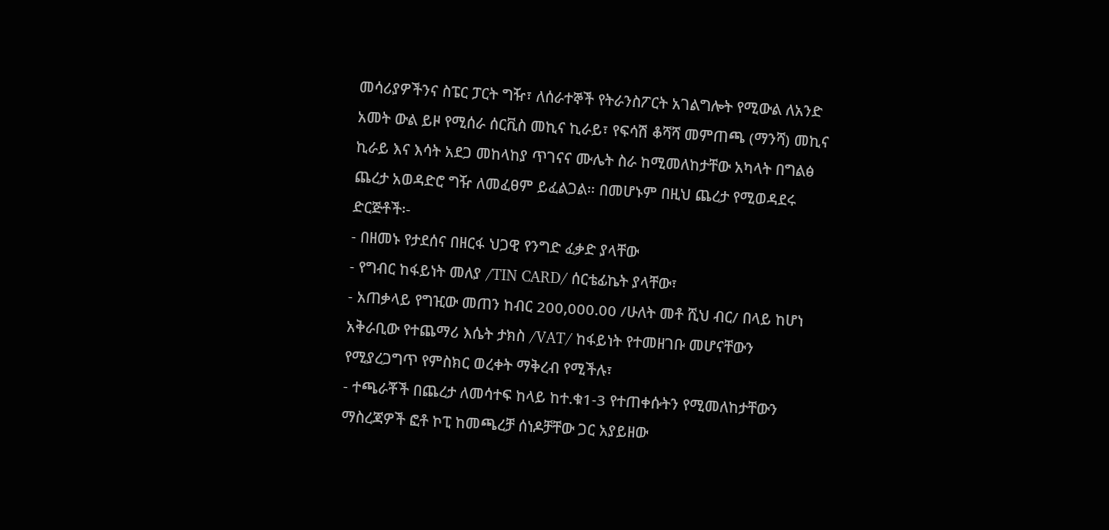መሳሪያዎችንና ስፔር ፓርት ግዥ፣ ለሰራተኞች የትራንስፖርት አገልግሎት የሚውል ለአንድ አመት ውል ይዞ የሚሰራ ሰርቪስ መኪና ኪራይ፣ የፍሳሽ ቆሻሻ መምጠጫ (ማንሻ) መኪና ኪራይ እና እሳት አደጋ መከላከያ ጥገናና ሙሌት ስራ ከሚመለከታቸው አካላት በግልፅ ጨረታ አወዳድሮ ግዥ ለመፈፀም ይፈልጋል። በመሆኑም በዚህ ጨረታ የሚወዳደሩ ድርጅቶች፡-
- በዘመኑ የታደሰና በዘርፋ ህጋዊ የንግድ ፈቃድ ያላቸው
- የግብር ከፋይነት መለያ /TIN CARD/ ሰርቴፊኬት ያላቸው፣
- አጠቃላይ የግዢው መጠን ከብር 200,000.00 /ሁለት መቶ ሺህ ብር/ በላይ ከሆነ አቅራቢው የተጨማሪ እሴት ታክስ /VAT/ ከፋይነት የተመዘገቡ መሆናቸውን የሚያረጋግጥ የምስክር ወረቀት ማቅረብ የሚችሉ፣
- ተጫራቾች በጨረታ ለመሳተፍ ከላይ ከተ.ቁ1-3 የተጠቀሱትን የሚመለከታቸውን ማስረጃዎች ፎቶ ኮፒ ከመጫረቻ ሰነዶቻቸው ጋር አያይዘው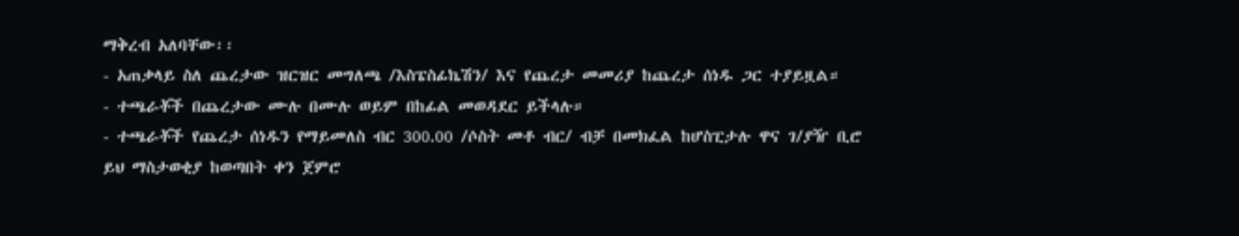ማቅረብ አለባቸው፡፡
- አጠቃላይ ስለ ጨረታው ዝርዝር መግለጫ /እስፔስፊኬሽን/ እና የጨረታ መመሪያ ከጨረታ ሰነዱ ጋር ተያይዟል።
- ተጫራቾች በጨረታው ሙሉ በሙሉ ወይም በከፊል መወዳደር ይችላሉ።
- ተጫራቾች የጨረታ ሰነዱን የማይመለስ ብር 300.00 /ሶስት መቶ ብር/ ብቻ በመክፈል ከሆስፒታሉ ዋና ገ/ያዥ ቢሮ ይህ ማስታወቂያ ከወጣበት ቀን ጀምሮ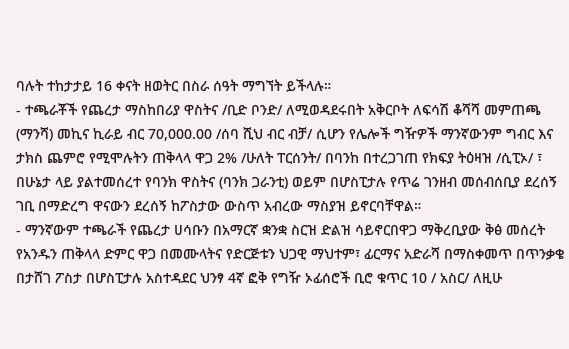ባሉት ተከታታይ 16 ቀናት ዘወትር በስራ ሰዓት ማግኘት ይችላሉ።
- ተጫራቾች የጨረታ ማስከበሪያ ዋስትና /ቢድ ቦንድ/ ለሚወዳደሩበት አቅርቦት ለፍሳሽ ቆሻሻ መምጠጫ (ማንሻ) መኪና ኪራይ ብር 70,000.00 /ሰባ ሺህ ብር ብቻ/ ሲሆን የሌሎች ግዥዎች ማንኛውንም ግብር እና ታክስ ጨምሮ የሚሞሉትን ጠቅላላ ዋጋ 2% /ሁለት ፐርሰንት/ በባንከ በተረጋገጠ የክፍያ ትዕዛዝ /ሲፒኦ/ ፣ በሁኔታ ላይ ያልተመሰረተ የባንክ ዋስትና (ባንክ ጋራንቲ) ወይም በሆስፒታሉ የጥሬ ገንዘብ መሰብሰቢያ ደረሰኝ ገቢ በማድረግ ዋናውን ደረሰኝ ከፖስታው ውስጥ አብረው ማስያዝ ይኖርባቸዋል።
- ማንኛውም ተጫራች የጨረታ ሀሳቡን በአማርኛ ቋንቋ ስርዝ ድልዝ ሳይኖርበዋጋ ማቅረቢያው ቅፅ መሰረት የአንዱን ጠቅላላ ድምር ዋጋ በመሙላትና የድርጅቱን ህጋዊ ማህተም፣ ፊርማና አድራሻ በማስቀመጥ በጥንቃቄ በታሸገ ፖስታ በሆስፒታሉ አስተዳደር ህንፃ 4ኛ ፎቅ የግዥ ኦፊሰሮች ቢሮ ቁጥር 10 / አስር/ ለዚሁ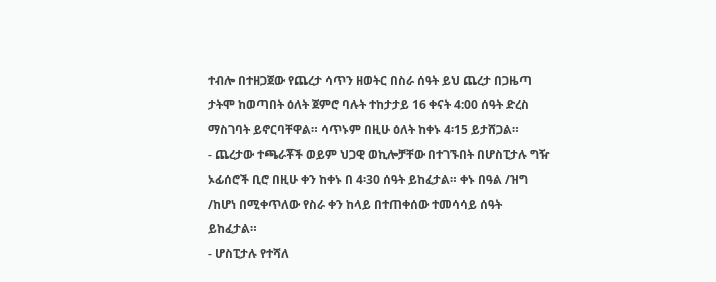ተብሎ በተዘጋጀው የጨረታ ሳጥን ዘወትር በስራ ሰዓት ይህ ጨረታ በጋዜጣ ታትሞ ከወጣበት ዕለት ጀምሮ ባሉት ተከታታይ 16 ቀናት 4:00 ሰዓት ድረስ ማስገባት ይኖርባቸዋል። ሳጥኑም በዚሁ ዕለት ከቀኑ 4፡15 ይታሸጋል።
- ጨረታው ተጫራቾች ወይም ህጋዊ ወኪሎቻቸው በተገኙበት በሆስፒታሉ ግዥ ኦፊሰሮች ቢሮ በዚሁ ቀን ከቀኑ በ 4፡30 ሰዓት ይከፈታል። ቀኑ በዓል /ዝግ /ከሆነ በሚቀጥለው የስራ ቀን ከላይ በተጠቀሰው ተመሳሳይ ሰዓት ይከፈታል።
- ሆስፒታሉ የተሻለ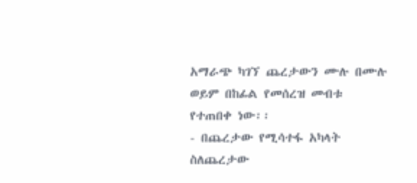አማራጭ ካገኘ ጨረታውን ሙሉ በሙሉ ወይም በከፊል የመሰረዝ መብቱ የተጠበቀ ነው፡፡
- በጨረታው የሚሳተፋ አካላት ስለጨረታው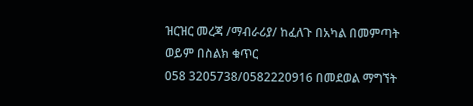ዝርዝር መረጃ /ማብራሪያ/ ከፈለጉ በአካል በመምጣት ወይም በስልክ ቁጥር
058 3205738/0582220916 በመደወል ማግኘት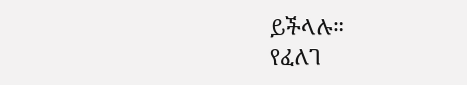ይችላሉ።
የፈለገ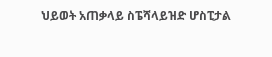ህይወት አጠቃላይ ስፔሻላይዝድ ሆስፒታል